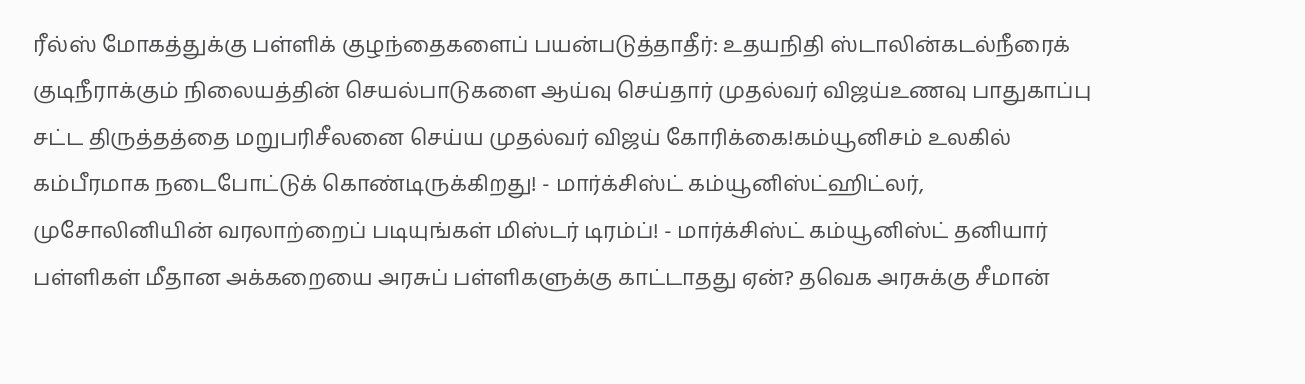ரீல்ஸ் மோகத்துக்கு பள்ளிக் குழந்தைகளைப் பயன்படுத்தாதீர்: உதயநிதி ஸ்டாலின்கடல்நீரைக் குடிநீராக்கும் நிலையத்தின் செயல்பாடுகளை ஆய்வு செய்தார் முதல்வர் விஜய்உணவு பாதுகாப்பு சட்ட திருத்தத்தை மறுபரிசீலனை செய்ய முதல்வர் விஜய் கோரிக்கை!கம்யூனிசம் உலகில் கம்பீரமாக நடைபோட்டுக் கொண்டிருக்கிறது! - மார்க்சிஸ்ட் கம்யூனிஸ்ட்ஹிட்லர், முசோலினியின் வரலாற்றைப் படியுங்கள் மிஸ்டர் டிரம்ப்! - மார்க்சிஸ்ட் கம்யூனிஸ்ட் தனியார் பள்ளிகள் மீதான அக்கறையை அரசுப் பள்ளிகளுக்கு காட்டாதது ஏன்? தவெக அரசுக்கு சீமான்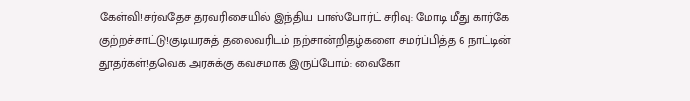கேள்வி!சர்வதேச தரவரிசையில் இந்திய பாஸ்போர்ட் சரிவு: மோடி மீது கார்கே குற்றச்சாட்டு!குடியரசுத் தலைவரிடம் நற்சான்றிதழ்களை சமர்ப்பித்த 6 நாட்டின் தூதர்கள்!தவெக அரசுக்கு கவசமாக இருப்போம்: வைகோ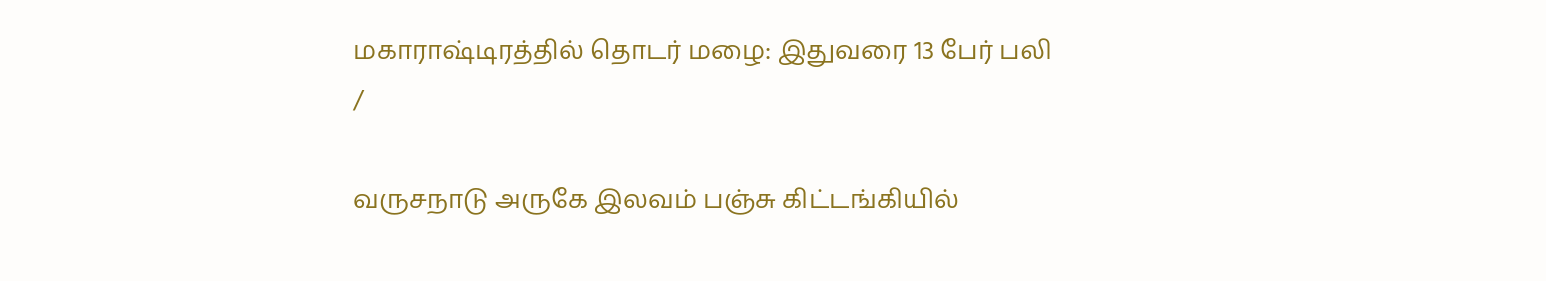மகாராஷ்டிரத்தில் தொடர் மழை: இதுவரை 13 பேர் பலி
/

வருசநாடு அருகே இலவம் பஞ்சு கிட்டங்கியில்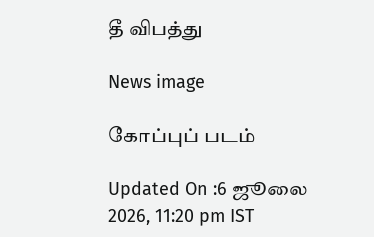தீ விபத்து

News image

கோப்புப் படம்

Updated On :6 ஜூலை 2026, 11:20 pm IST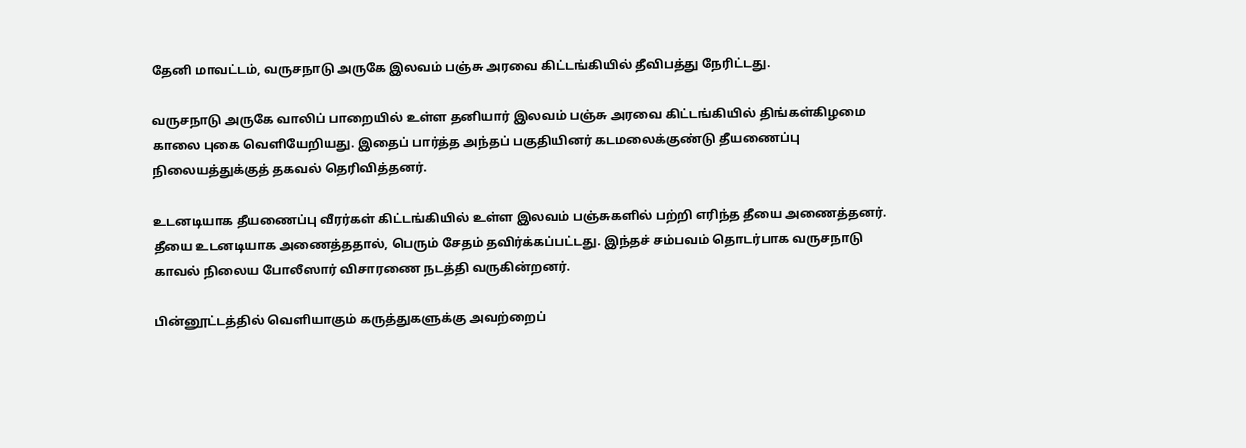தேனி மாவட்டம், வருசநாடு அருகே இலவம் பஞ்சு அரவை கிட்டங்கியில் தீவிபத்து நேரிட்டது.

வருசநாடு அருகே வாலிப் பாறையில் உள்ள தனியார் இலவம் பஞ்சு அரவை கிட்டங்கியில் திங்கள்கிழமை காலை புகை வெளியேறியது. இதைப் பார்த்த அந்தப் பகுதியினர் கடமலைக்குண்டு தீயணைப்பு நிலையத்துக்குத் தகவல் தெரிவித்தனர்.

உடனடியாக தீயணைப்பு வீரர்கள் கிட்டங்கியில் உள்ள இலவம் பஞ்சுகளில் பற்றி எரிந்த தீயை அணைத்தனர். தீயை உடனடியாக அணைத்ததால், பெரும் சேதம் தவிர்க்கப்பட்டது. இந்தச் சம்பவம் தொடர்பாக வருசநாடு காவல் நிலைய போலீஸார் விசாரணை நடத்தி வருகின்றனர்.

பின்னூட்டத்தில் வெளியாகும் கருத்துகளுக்கு அவற்றைப்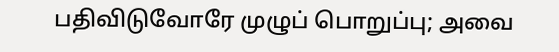பதிவிடுவோரே முழுப் பொறுப்பு; அவை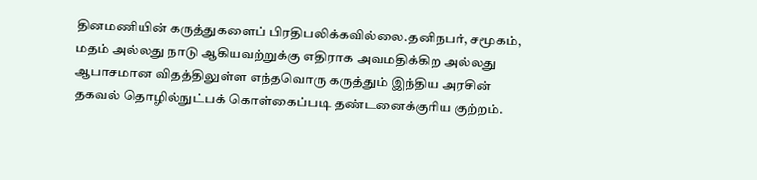தினமணியின் கருத்துகளைப் பிரதிபலிக்கவில்லை.தனிநபர், சமூகம், மதம் அல்லது நாடு ஆகியவற்றுக்கு எதிராக அவமதிக்கிற அல்லது ஆபாசமான விதத்திலுள்ள எந்தவொரு கருத்தும் இந்திய அரசின் தகவல் தொழில்நுட்பக் கொள்கைப்படி தண்டனைக்குரிய குற்றம்.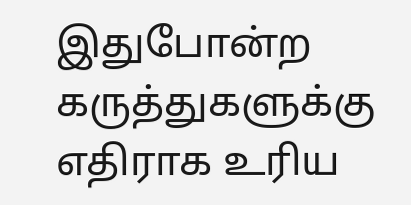இதுபோன்ற கருத்துகளுக்கு எதிராக உரிய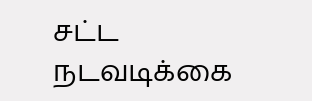சட்ட நடவடிக்கை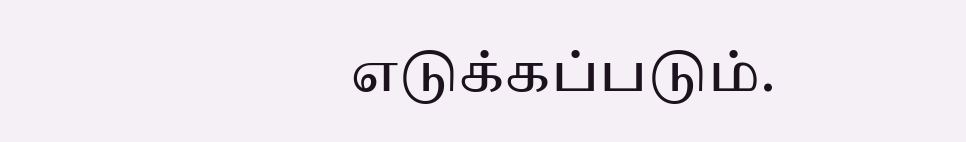எடுக்கப்படும்.